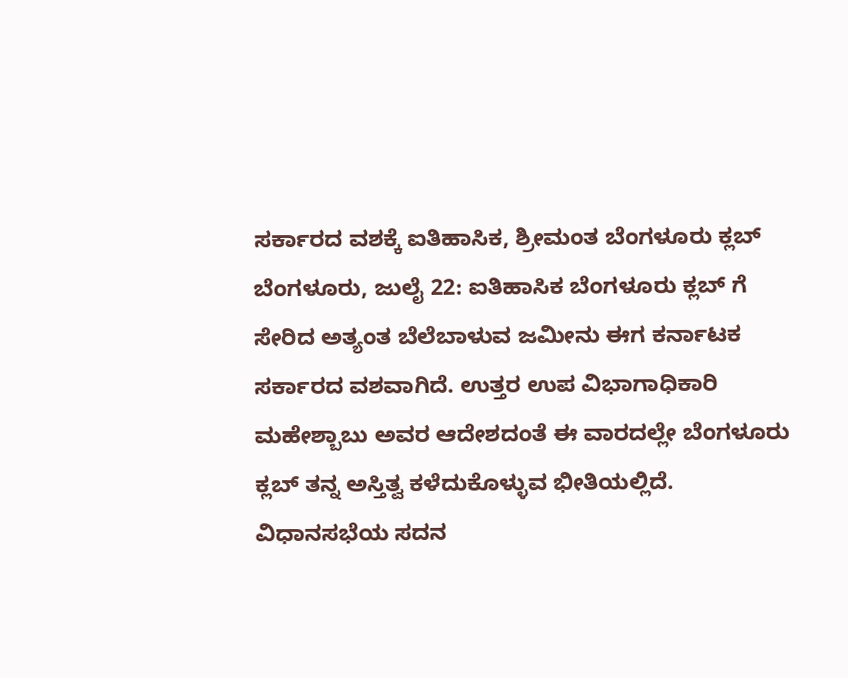ಸರ್ಕಾರದ ವಶಕ್ಕೆ ಐತಿಹಾಸಿಕ, ಶ್ರೀಮಂತ ಬೆಂಗಳೂರು ಕ್ಲಬ್
ಬೆಂಗಳೂರು, ಜುಲೈ 22: ಐತಿಹಾಸಿಕ ಬೆಂಗಳೂರು ಕ್ಲಬ್ ಗೆ ಸೇರಿದ ಅತ್ಯಂತ ಬೆಲೆಬಾಳುವ ಜಮೀನು ಈಗ ಕರ್ನಾಟಕ ಸರ್ಕಾರದ ವಶವಾಗಿದೆ. ಉತ್ತರ ಉಪ ವಿಭಾಗಾಧಿಕಾರಿ ಮಹೇಶ್ಬಾಬು ಅವರ ಆದೇಶದಂತೆ ಈ ವಾರದಲ್ಲೇ ಬೆಂಗಳೂರು ಕ್ಲಬ್ ತನ್ನ ಅಸ್ತಿತ್ವ ಕಳೆದುಕೊಳ್ಳುವ ಭೀತಿಯಲ್ಲಿದೆ.
ವಿಧಾನಸಭೆಯ ಸದನ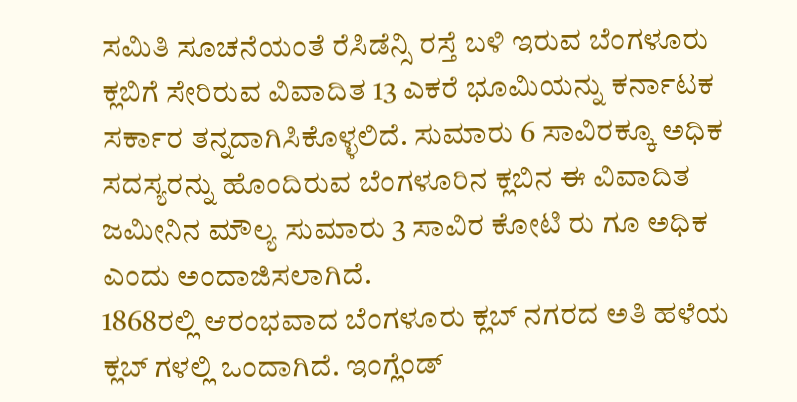ಸಮಿತಿ ಸೂಚನೆಯಂತೆ ರೆಸಿಡೆನ್ಸಿ ರಸ್ತೆ ಬಳಿ ಇರುವ ಬೆಂಗಳೂರು ಕ್ಲಬಿಗೆ ಸೇರಿರುವ ವಿವಾದಿತ 13 ಎಕರೆ ಭೂಮಿಯನ್ನು ಕರ್ನಾಟಕ ಸರ್ಕಾರ ತನ್ನದಾಗಿಸಿಕೊಳ್ಳಲಿದೆ. ಸುಮಾರು 6 ಸಾವಿರಕ್ಕೂ ಅಧಿಕ ಸದಸ್ಯರನ್ನು ಹೊಂದಿರುವ ಬೆಂಗಳೂರಿನ ಕ್ಲಬಿನ ಈ ವಿವಾದಿತ ಜಮೀನಿನ ಮೌಲ್ಯ ಸುಮಾರು 3 ಸಾವಿರ ಕೋಟಿ ರು ಗೂ ಅಧಿಕ ಎಂದು ಅಂದಾಜಿಸಲಾಗಿದೆ.
1868ರಲ್ಲಿ ಆರಂಭವಾದ ಬೆಂಗಳೂರು ಕ್ಲಬ್ ನಗರದ ಅತಿ ಹಳೆಯ ಕ್ಲಬ್ ಗಳಲ್ಲಿ ಒಂದಾಗಿದೆ. ಇಂಗ್ಲೆಂಡ್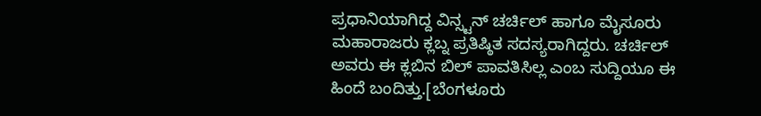ಪ್ರಧಾನಿಯಾಗಿದ್ದ ವಿನ್ಸ್ಟನ್ ಚರ್ಚಿಲ್ ಹಾಗೂ ಮೈಸೂರು ಮಹಾರಾಜರು ಕ್ಲಬ್ನ ಪ್ರತಿಷ್ಠಿತ ಸದಸ್ಯರಾಗಿದ್ದರು. ಚರ್ಚಿಲ್ ಅವರು ಈ ಕ್ಲಬಿನ ಬಿಲ್ ಪಾವತಿಸಿಲ್ಲ ಎಂಬ ಸುದ್ದಿಯೂ ಈ ಹಿಂದೆ ಬಂದಿತ್ತು.[ಬೆಂಗಳೂರು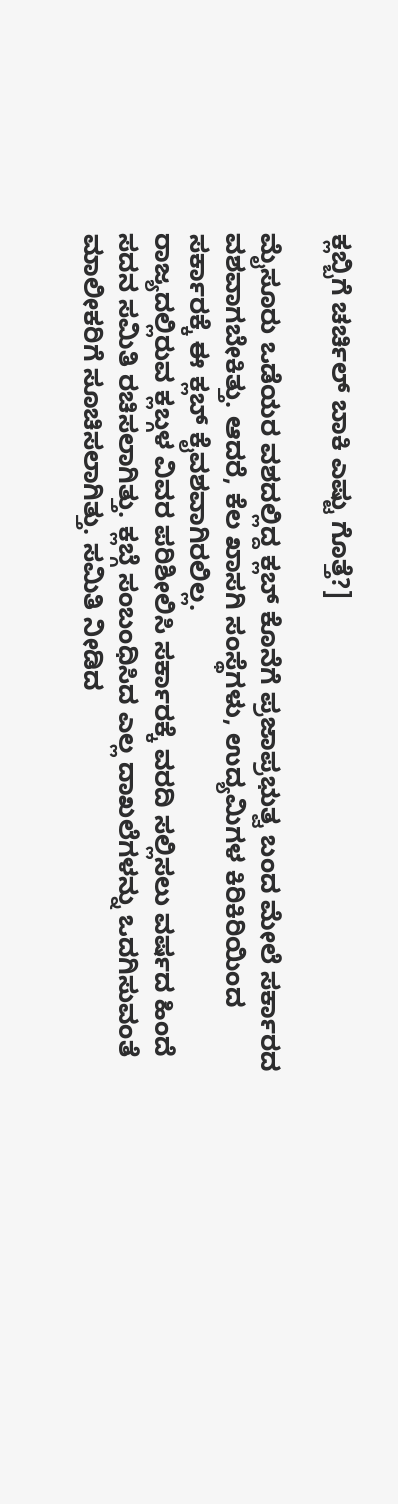ಕ್ಲಬ್ಬಿಗೆ ಚರ್ಚಿಲ್ ಬಾಕಿ ಎಷ್ಟು ಗೊತ್ತೆ?]

ಮೈಸೂರು ಒಡೆಯರ ವಶದಲ್ಲಿದ್ದ ಕ್ಲಬ್ ಕೊನೆಗೆ ಪ್ರಜಾಪ್ರಭುತ್ವ ಬಂದ ಮೇಲೆ ಸರ್ಕಾರದ ವಶವಾಗಬೇಕಿತ್ತು. ಆದರೆ, ಕೆಲ ಖಾಸಗಿ ಸಂಸ್ಥೆಗಳು, ಉದ್ಯಮಿಗಳ ಕಿರಿಕಿರಿಯಿಂದ ಸರ್ಕಾರಕ್ಕೆ ಈ ಕ್ಲಬ್ ಕೈವಶವಾಗಿರಲಿಲ್ಲ.
ರಾಜ್ಯದಲ್ಲಿರುವ ಕ್ಲಬ್ಗಳ ವಿವರ ಪರಿಶೀಲಿಸಿ ಸರ್ಕಾರಕ್ಕೆ ವರದಿ ಸಲ್ಲಿಸಲು ವರ್ಷದ ಹಿಂದೆ ಸದನ ಸಮಿತಿ ರಚಿಸಲಾಗಿತ್ತು. ಕ್ಲಬ್ಗೆ ಸಂಬಂಧಿಸಿದ ಎಲ್ಲ ದಾಖಲೆಗಳನ್ನು ಒದಗಿಸುವಂತೆ ಮಾಲೀಕರಿಗೆ ಸೂಚಿಸಲಾಗಿತ್ತು. ಸಮಿತಿ ನೀಡಿದ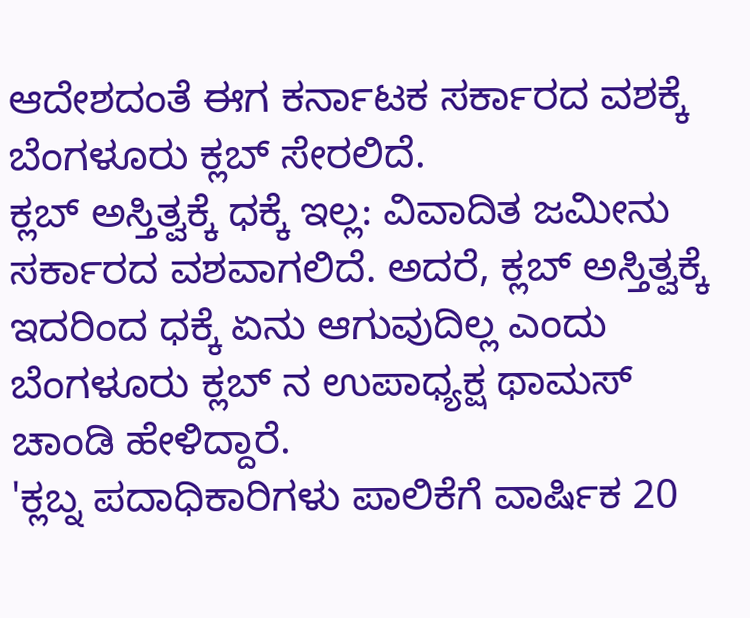ಆದೇಶದಂತೆ ಈಗ ಕರ್ನಾಟಕ ಸರ್ಕಾರದ ವಶಕ್ಕೆ ಬೆಂಗಳೂರು ಕ್ಲಬ್ ಸೇರಲಿದೆ.
ಕ್ಲಬ್ ಅಸ್ತಿತ್ವಕ್ಕೆ ಧಕ್ಕೆ ಇಲ್ಲ: ವಿವಾದಿತ ಜಮೀನು ಸರ್ಕಾರದ ವಶವಾಗಲಿದೆ. ಅದರೆ, ಕ್ಲಬ್ ಅಸ್ತಿತ್ವಕ್ಕೆ ಇದರಿಂದ ಧಕ್ಕೆ ಏನು ಆಗುವುದಿಲ್ಲ ಎಂದು ಬೆಂಗಳೂರು ಕ್ಲಬ್ ನ ಉಪಾಧ್ಯಕ್ಷ ಥಾಮಸ್ ಚಾಂಡಿ ಹೇಳಿದ್ದಾರೆ.
'ಕ್ಲಬ್ನ ಪದಾಧಿಕಾರಿಗಳು ಪಾಲಿಕೆಗೆ ವಾರ್ಷಿಕ 20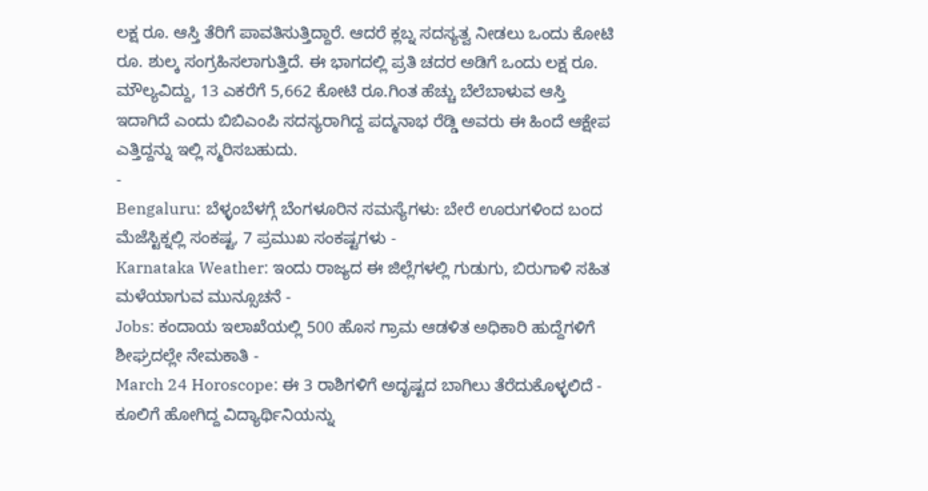ಲಕ್ಷ ರೂ. ಆಸ್ತಿ ತೆರಿಗೆ ಪಾವತಿಸುತ್ತಿದ್ದಾರೆ. ಆದರೆ ಕ್ಲಬ್ನ ಸದಸ್ಯತ್ವ ನೀಡಲು ಒಂದು ಕೋಟಿ ರೂ. ಶುಲ್ಕ ಸಂಗ್ರಹಿಸಲಾಗುತ್ತಿದೆ. ಈ ಭಾಗದಲ್ಲಿ ಪ್ರತಿ ಚದರ ಅಡಿಗೆ ಒಂದು ಲಕ್ಷ ರೂ. ಮೌಲ್ಯವಿದ್ದು, 13 ಎಕರೆಗೆ 5,662 ಕೋಟಿ ರೂ.ಗಿಂತ ಹೆಚ್ಚು ಬೆಲೆಬಾಳುವ ಆಸ್ತಿ ಇದಾಗಿದೆ ಎಂದು ಬಿಬಿಎಂಪಿ ಸದಸ್ಯರಾಗಿದ್ದ ಪದ್ಮನಾಭ ರೆಡ್ಡಿ ಅವರು ಈ ಹಿಂದೆ ಆಕ್ಷೇಪ ಎತ್ತಿದ್ದನ್ನು ಇಲ್ಲಿ ಸ್ಮರಿಸಬಹುದು.
-
Bengaluru: ಬೆಳ್ಳಂಬೆಳಗ್ಗೆ ಬೆಂಗಳೂರಿನ ಸಮಸ್ಯೆಗಳು: ಬೇರೆ ಊರುಗಳಿಂದ ಬಂದ ಮೆಜೆಸ್ಟಿಕ್ನಲ್ಲಿ ಸಂಕಷ್ಟ, 7 ಪ್ರಮುಖ ಸಂಕಷ್ಟಗಳು -
Karnataka Weather: ಇಂದು ರಾಜ್ಯದ ಈ ಜಿಲ್ಲೆಗಳಲ್ಲಿ ಗುಡುಗು, ಬಿರುಗಾಳಿ ಸಹಿತ ಮಳೆಯಾಗುವ ಮುನ್ಸೂಚನೆ -
Jobs: ಕಂದಾಯ ಇಲಾಖೆಯಲ್ಲಿ 500 ಹೊಸ ಗ್ರಾಮ ಆಡಳಿತ ಅಧಿಕಾರಿ ಹುದ್ದೆಗಳಿಗೆ ಶೀಘ್ರದಲ್ಲೇ ನೇಮಕಾತಿ -
March 24 Horoscope: ಈ 3 ರಾಶಿಗಳಿಗೆ ಅದೃಷ್ಟದ ಬಾಗಿಲು ತೆರೆದುಕೊಳ್ಳಲಿದೆ -
ಕೂಲಿಗೆ ಹೋಗಿದ್ದ ವಿದ್ಯಾರ್ಥಿನಿಯನ್ನು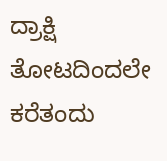ದ್ರಾಕ್ಷಿ ತೋಟದಿಂದಲೇ ಕರೆತಂದು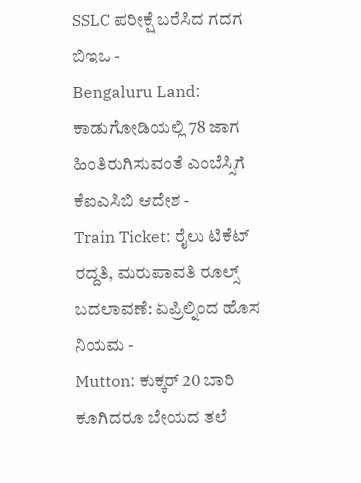SSLC ಪರೀಕ್ಷೆ ಬರೆಸಿದ ಗದಗ ಬಿಇಒ -
Bengaluru Land: ಕಾಡುಗೋಡಿಯಲ್ಲಿ 78 ಜಾಗ ಹಿಂತಿರುಗಿಸುವಂತೆ ಎಂಬೆಸ್ಸಿಗೆ ಕೆಐಎಸಿಬಿ ಆದೇಶ -
Train Ticket: ರೈಲು ಟಿಕೆಟ್ ರದ್ದತಿ, ಮರುಪಾವತಿ ರೂಲ್ಸ್ ಬದಲಾವಣೆ: ಏಪ್ರಿಲ್ನಿಂದ ಹೊಸ ನಿಯಮ -
Mutton: ಕುಕ್ಕರ್ 20 ಬಾರಿ ಕೂಗಿದರೂ ಬೇಯದ ತಲೆ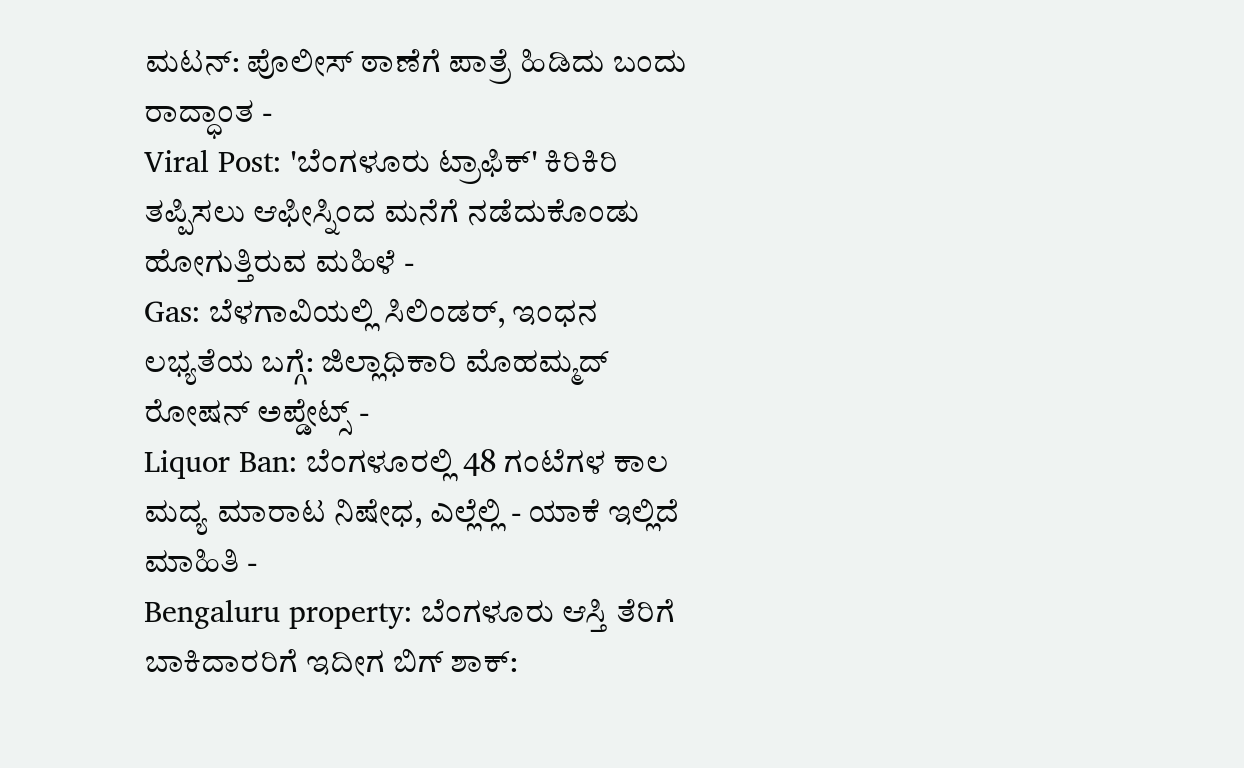ಮಟನ್: ಪೊಲೀಸ್ ಠಾಣೆಗೆ ಪಾತ್ರೆ ಹಿಡಿದು ಬಂದು ರಾದ್ಧಾಂತ -
Viral Post: 'ಬೆಂಗಳೂರು ಟ್ರಾಫಿಕ್' ಕಿರಿಕಿರಿ ತಪ್ಪಿಸಲು ಆಫೀಸ್ನಿಂದ ಮನೆಗೆ ನಡೆದುಕೊಂಡು ಹೋಗುತ್ತಿರುವ ಮಹಿಳೆ -
Gas: ಬೆಳಗಾವಿಯಲ್ಲಿ ಸಿಲಿಂಡರ್, ಇಂಧನ ಲಭ್ಯತೆಯ ಬಗ್ಗೆ: ಜಿಲ್ಲಾಧಿಕಾರಿ ಮೊಹಮ್ಮದ್ ರೋಷನ್ ಅಪ್ಡೇಟ್ಸ್ -
Liquor Ban: ಬೆಂಗಳೂರಲ್ಲಿ 48 ಗಂಟೆಗಳ ಕಾಲ ಮದ್ಯ ಮಾರಾಟ ನಿಷೇಧ, ಎಲ್ಲೆಲ್ಲಿ - ಯಾಕೆ ಇಲ್ಲಿದೆ ಮಾಹಿತಿ -
Bengaluru property: ಬೆಂಗಳೂರು ಆಸ್ತಿ ತೆರಿಗೆ ಬಾಕಿದಾರರಿಗೆ ಇದೀಗ ಬಿಗ್ ಶಾಕ್: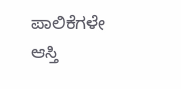ಪಾಲಿಕೆಗಳೇ ಆಸ್ತಿ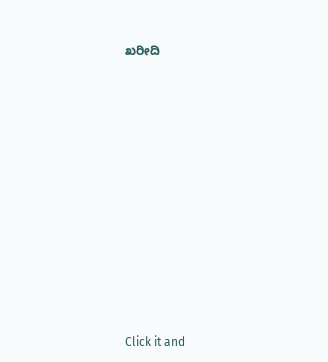ಖರೀದಿ












Click it and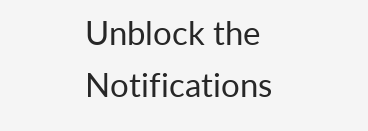Unblock the Notifications